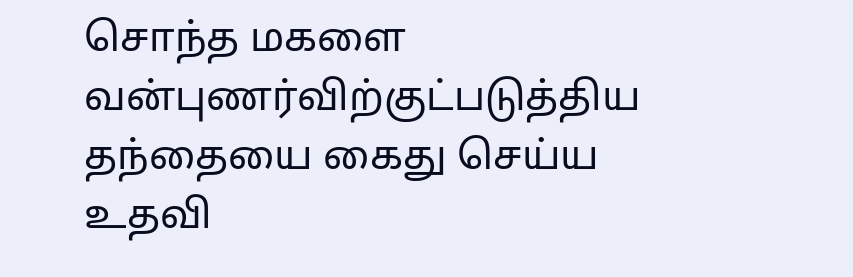சொந்த மகளை வன்புணர்விற்குட்படுத்திய தந்தையை கைது செய்ய உதவி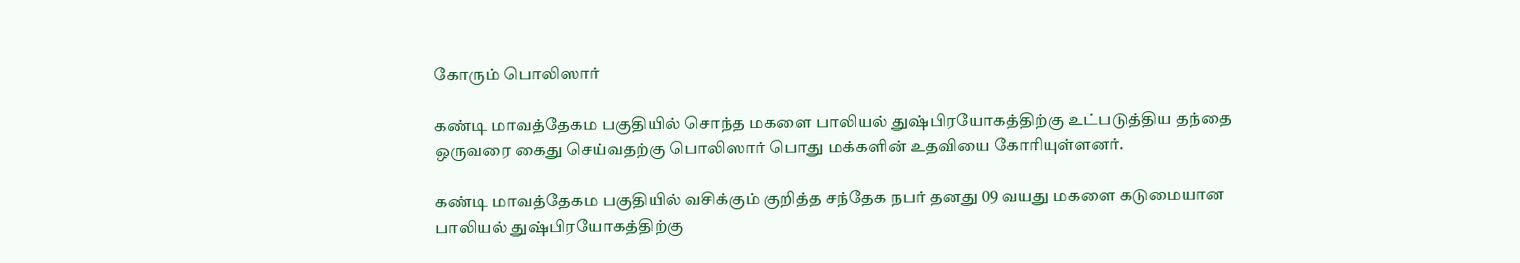கோரும் பொலிஸார்

கண்டி மாவத்தேகம பகுதியில் சொந்த மகளை பாலியல் துஷ்பிரயோகத்திற்கு உட்படுத்திய தந்தை ஒருவரை கைது செய்வதற்கு பொலிஸார் பொது மக்களின் உதவியை கோரியுள்ளனர்.

கண்டி மாவத்தேகம பகுதியில் வசிக்கும் குறித்த சந்தேக நபர் தனது 09 வயது மகளை கடுமையான பாலியல் துஷ்பிரயோகத்திற்கு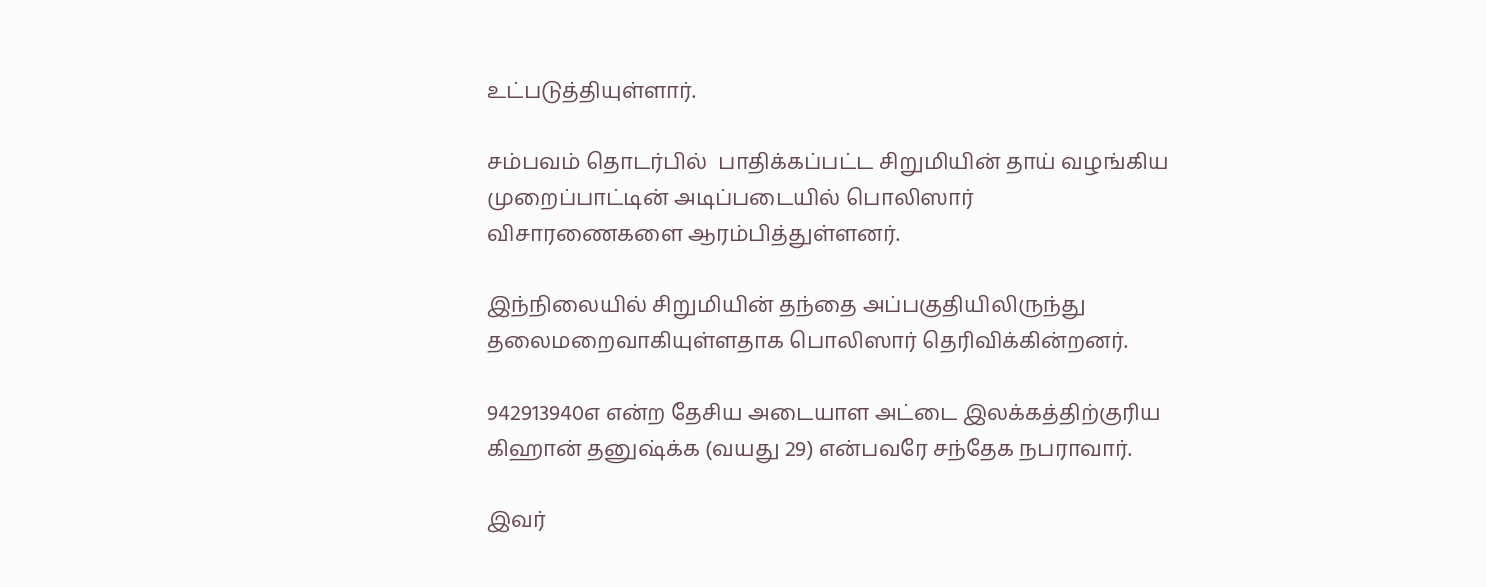உட்படுத்தியுள்ளார்.

சம்பவம் தொடர்பில்  பாதிக்கப்பட்ட சிறுமியின் தாய் வழங்கிய முறைப்பாட்டின் அடிப்படையில் பொலிஸார் விசாரணைகளை ஆரம்பித்துள்ளனர்.

இந்நிலையில் சிறுமியின் தந்தை அப்பகுதியிலிருந்து தலைமறைவாகியுள்ளதாக பொலிஸார் தெரிவிக்கின்றனர்.

942913940எ என்ற தேசிய அடையாள அட்டை இலக்கத்திற்குரிய கிஹான் தனுஷ்க்க (வயது 29) என்பவரே சந்தேக நபராவார்.

இவர்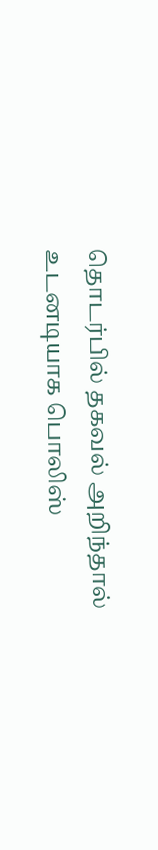தொடர்பில் தகவல் அறிந்தால் உடனடியாக பொலிஸ்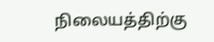நிலையத்திற்கு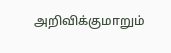அறிவிக்குமாறும்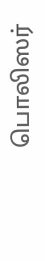பொலிஸர்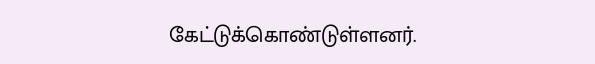கேட்டுக்கொண்டுள்ளனர்.